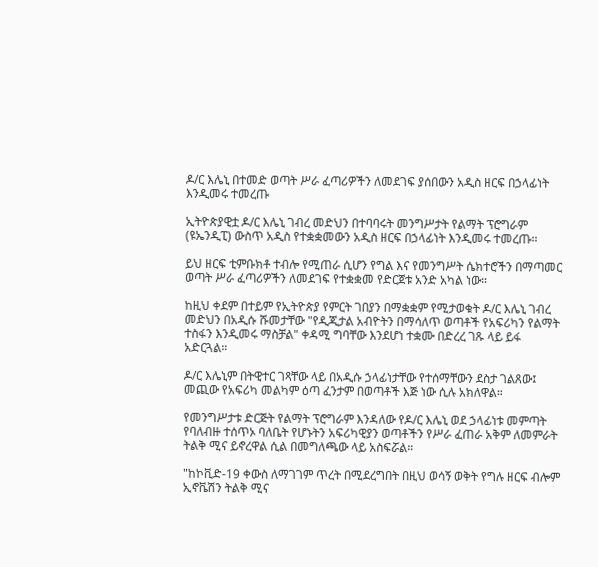ዶ/ር እሌኒ በተመድ ወጣት ሥራ ፈጣሪዎችን ለመደገፍ ያሰበውን አዲስ ዘርፍ በኃላፊነት እንዲመሩ ተመረጡ

ኢትዮጵያዊቷ ዶ/ር እሌኒ ገብረ መድህን በተባባሩት መንግሥታት የልማት ፕሮግራም (ዩኤንዲፒ) ውስጥ አዲስ የተቋቋመውን አዲስ ዘርፍ በኃላፊነት እንዲመሩ ተመረጡ።

ይህ ዘርፍ ቲምቡክቶ ተብሎ የሚጠራ ሲሆን የግል እና የመንግሥት ሴክተሮችን በማጣመር ወጣት ሥራ ፈጣሪዎችን ለመደገፍ የተቋቋመ የድርጀቱ አንድ አካል ነው።

ከዚህ ቀደም በተይም የኢትዮጵያ የምርት ገበያን በማቋቋም የሚታወቁት ዶ/ር እሌኒ ገብረ መድህን በአዲሱ ሹመታቸው "የዲጂታል አብዮትን በማሳለጥ ወጣቶች የአፍሪካን የልማት ተስፋን እንዲመሩ ማስቻል" ቀዳሚ ግባቸው እንደሆነ ተቋሙ በድረረ ገጹ ላይ ይፋ አድርጓል።

ዶ/ር እሌኒም በትዊተር ገጻቸው ላይ በአዲሱ ኃላፊነታቸው የተሰማቸውን ደስታ ገልጸው፤ መጪው የአፍሪካ መልካም ዕጣ ፈንታም በወጣቶች እጅ ነው ሲሉ አክለዋል።

የመንግሥታቱ ድርጅት የልማት ፕሮግራም እንዳለው የዶ/ር እሌኒ ወደ ኃላፊነቱ መምጣት የባለብዙ ተሰጥኦ ባለቤት የሆኑትን አፍሪካዊያን ወጣቶችን የሥራ ፈጠራ አቅም ለመምራት ትልቅ ሚና ይኖረዋል ሲል በመግለጫው ላይ አስፍሯል።

"ከኮቪድ-19 ቀውስ ለማገገም ጥረት በሚደረግበት በዚህ ወሳኝ ወቅት የግሉ ዘርፍ ብሎም ኢኖቬሽን ትልቅ ሚና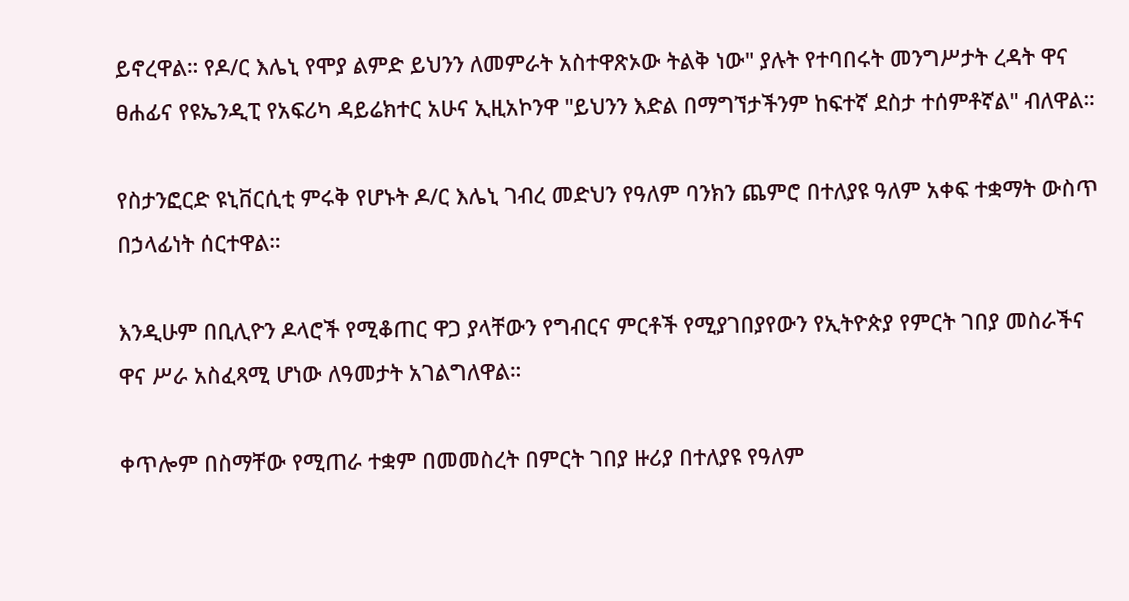ይኖረዋል። የዶ/ር እሌኒ የሞያ ልምድ ይህንን ለመምራት አስተዋጽኦው ትልቅ ነው" ያሉት የተባበሩት መንግሥታት ረዳት ዋና ፀሐፊና የዩኤንዲፒ የአፍሪካ ዳይሬክተር አሁና ኢዚአኮንዋ "ይህንን እድል በማግኘታችንም ከፍተኛ ደስታ ተሰምቶኛል" ብለዋል።

የስታንፎርድ ዩኒቨርሲቲ ምሩቅ የሆኑት ዶ/ር እሌኒ ገብረ መድህን የዓለም ባንክን ጨምሮ በተለያዩ ዓለም አቀፍ ተቋማት ውስጥ በኃላፊነት ሰርተዋል።

እንዲሁም በቢሊዮን ዶላሮች የሚቆጠር ዋጋ ያላቸውን የግብርና ምርቶች የሚያገበያየውን የኢትዮጵያ የምርት ገበያ መስራችና ዋና ሥራ አስፈጻሚ ሆነው ለዓመታት አገልግለዋል።

ቀጥሎም በስማቸው የሚጠራ ተቋም በመመስረት በምርት ገበያ ዙሪያ በተለያዩ የዓለም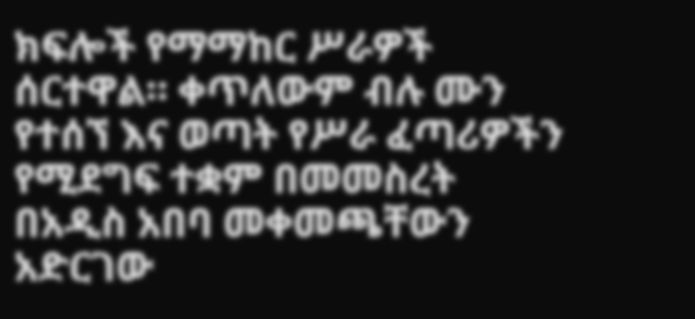ክፍሎች የማማከር ሥራዎች ሰርተዋል። ቀጥለውም ብሉ ሙን የተሰኘ እና ወጣት የሥራ ፈጣሪዎችን የሚደግፍ ተቋም በመመስረት በአዲስ አበባ መቀመጫቸውን አድርገው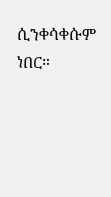ሲንቀሳቀሱም ነበር።